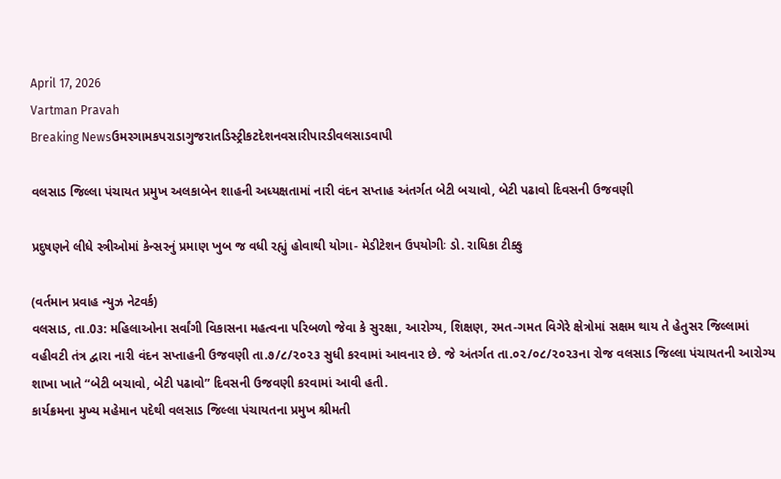April 17, 2026
Vartman Pravah
Breaking Newsઉમરગામકપરાડાગુજરાતડિસ્ટ્રીકટદેશનવસારીપારડીવલસાડવાપી

વલસાડ જિલ્લા પંચાયત પ્રમુખ અલકાબેન શાહની અધ્યક્ષતામાં નારી વંદન સપ્તાહ અંતર્ગત બેટી બચાવો, બેટી પઢાવો દિવસની ઉજવણી

પ્રદુષણને લીધે સ્ત્રીઓમાં કેન્સરનું પ્રમાણ ખુબ જ વધી રહ્યું હોવાથી યોગા- મેડીટેશન ઉપયોગીઃ ડો. રાધિકા ટીક્કુ

(વર્તમાન પ્રવાહ ન્‍યુઝ નેટવર્ક)
વલસાડ, તા.0૩: મહિલાઓના સર્વાંગી વિકાસના મહત્વના પરિબળો જેવા કે સુરક્ષા, આરોગ્ય, શિક્ષણ, રમત-ગમત વિગેરે ક્ષેત્રોમાં સક્ષમ થાય તે હેતુસર જિલ્લામાં વહીવટી તંત્ર દ્વારા નારી વંદન સપ્તાહની ઉજવણી તા.૭/૮/૨૦૨૩ સુધી કરવામાં આવનાર છે. જે અંતર્ગત તા.૦૨/૦૮/૨૦૨૩ના રોજ વલસાડ જિલ્લા પંચાયતની આરોગ્ય શાખા ખાતે “બેટી બચાવો, બેટી પઢાવો” દિવસની ઉજવણી કરવામાં આવી હતી.
કાર્યક્રમના મુખ્ય મહેમાન પદેથી વલસાડ જિલ્લા પંચાયતના પ્રમુખ શ્રીમતી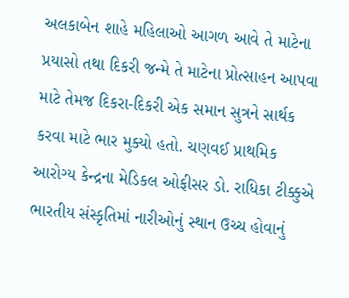અલકાબેન શાહે મહિલાઓ આગળ આવે તે માટેના પ્રયાસો તથા દિકરી જન્મે તે માટેના પ્રોત્સાહન આપવા માટે તેમજ દિકરા-દિકરી એક સમાન સુત્રને સાર્થક કરવા માટે ભાર મુક્યો હતો. ચણવઈ પ્રાથમિક આરોગ્ય કેન્દ્રના મેડિકલ ઓફીસર ડો. રાધિકા ટીક્કુએ ભારતીય સંસ્કૃતિમાં નારીઓનું સ્થાન ઉચ્ચ હોવાનું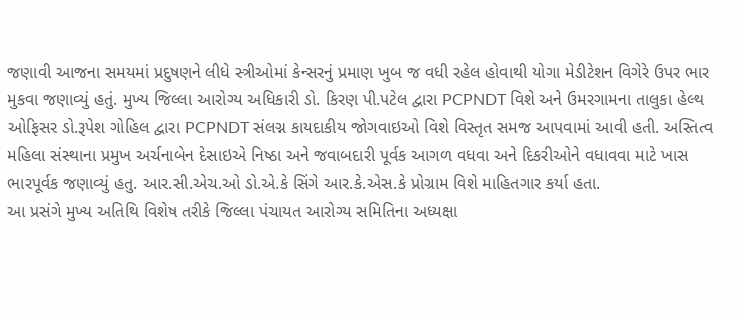જણાવી આજના સમયમાં પ્રદુષણને લીધે સ્ત્રીઓમાં કેન્સરનું પ્રમાણ ખુબ જ વધી રહેલ હોવાથી યોગા મેડીટેશન વિગેરે ઉપર ભાર મુકવા જણાવ્યું હતું. મુખ્ય જિલ્લા આરોગ્ય અધિકારી ડો. કિરણ પી.પટેલ દ્વારા PCPNDT વિશે અને ઉમરગામના તાલુકા હેલ્થ ઓફિસર ડો.રૂપેશ ગોહિલ દ્વારા PCPNDT સંલગ્ન કાયદાકીય જોગવાઇઓ વિશે વિસ્તૃત સમજ આપવામાં આવી હતી. અસ્તિત્વ મહિલા સંસ્થાના પ્રમુખ અર્ચનાબેન દેસાઇએ નિષ્ઠા અને જવાબદારી પૂર્વક આગળ વધવા અને દિકરીઓને વધાવવા માટે ખાસ ભારપૂર્વક જણાવ્યું હતુ. આર.સી.એચ.ઓ ડો.એ.કે સિંગે આર.કે.એસ.કે પ્રોગ્રામ વિશે માહિતગાર કર્યા હતા.
આ પ્રસંગે મુખ્ય અતિથિ વિશેષ તરીકે જિલ્લા પંચાયત આરોગ્ય સમિતિના અધ્યક્ષા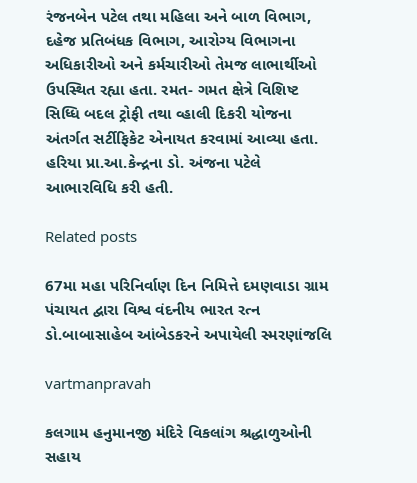રંજનબેન પટેલ તથા મહિલા અને બાળ વિભાગ, દહેજ પ્રતિબંધક વિભાગ, આરોગ્ય વિભાગના અધિકારીઓ અને કર્મચારીઓ તેમજ લાભાર્થીઓ ઉપસ્થિત રહ્યા હતા. રમત- ગમત ક્ષેત્રે વિશિષ્ટ સિધ્ધિ બદલ ટ્રોફી તથા વ્હાલી દિકરી યોજના અંતર્ગત સર્ટીફિકેટ એનાયત કરવામાં આવ્યા હતા. હરિયા પ્રા.આ.કેન્દ્રના ડો. અંજના પટેલે આભારવિધિ કરી હતી.

Related posts

67મા મહા પરિનિર્વાણ દિન નિમિત્તે દમણવાડા ગ્રામ પંચાયત દ્વારા વિશ્વ વંદનીય ભારત રત્‍ન ડો.બાબાસાહેબ આંબેડકરને અપાયેલી સ્‍મરણાંજલિ

vartmanpravah

કલગામ હનુમાનજી મંદિરે વિકલાંગ શ્રદ્ધાળુઓની સહાય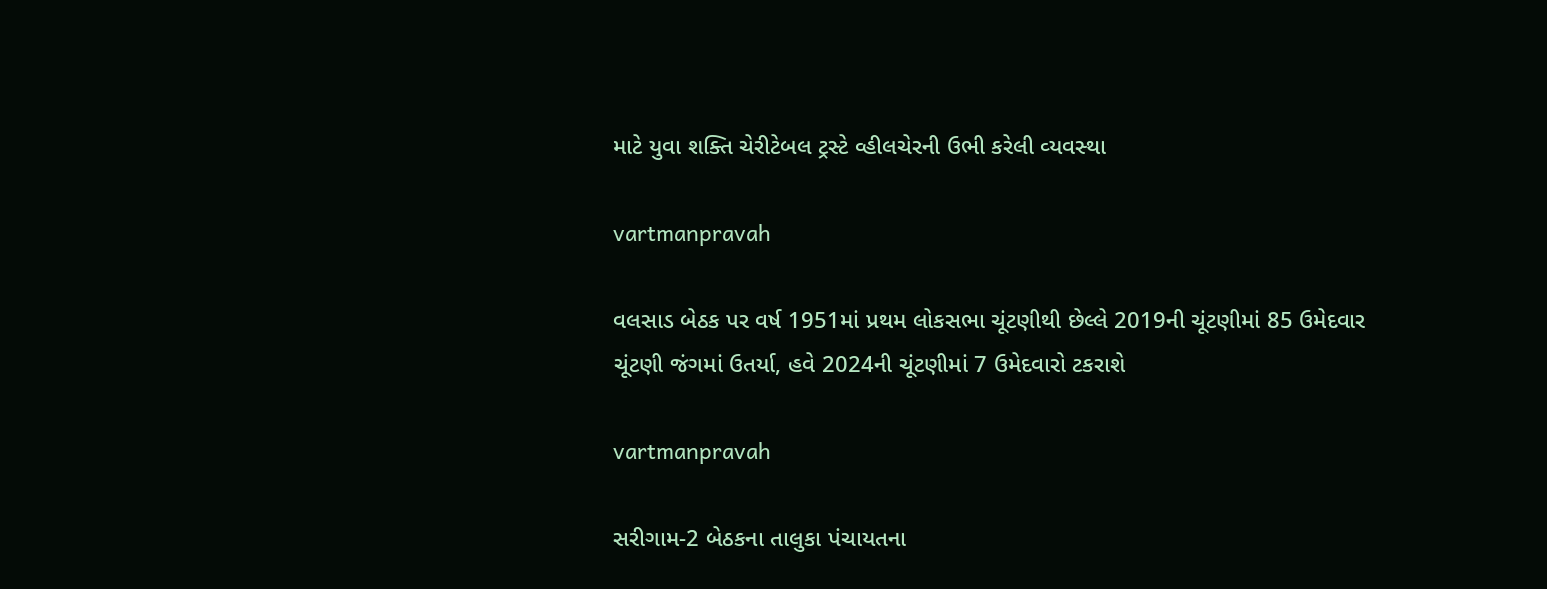માટે યુવા શક્‍તિ ચેરીટેબલ ટ્રસ્‍ટે વ્‍હીલચેરની ઉભી કરેલી વ્‍યવસ્‍થા

vartmanpravah

વલસાડ બેઠક પર વર્ષ 1951માં પ્રથમ લોકસભા ચૂંટણીથી છેલ્લે 2019ની ચૂંટણીમાં 85 ઉમેદવાર ચૂંટણી જંગમાં ઉતર્યા, હવે 2024ની ચૂંટણીમાં 7 ઉમેદવારો ટકરાશે

vartmanpravah

સરીગામ-2 બેઠકના તાલુકા પંચાયતના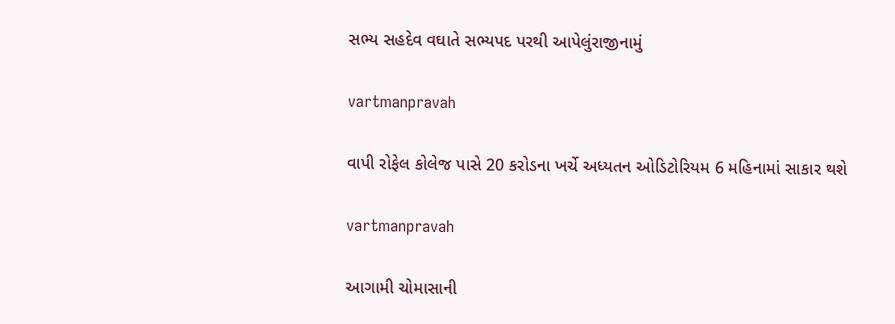સભ્‍ય સહદેવ વઘાતે સભ્‍યપદ પરથી આપેલુંરાજીનામું

vartmanpravah

વાપી રોફેલ કોલેજ પાસે 20 કરોડના ખર્ચે અધ્‍યતન ઓડિટોરિયમ 6 મહિનામાં સાકાર થશે

vartmanpravah

આગામી ચોમાસાની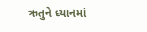ઋતુને ધ્‍યાનમાં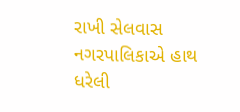રાખી સેલવાસ નગરપાલિકાએ હાથ ધરેલી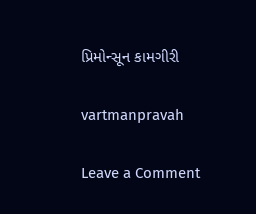પ્રિમોન્‍સૂન કામગીરી

vartmanpravah

Leave a Comment